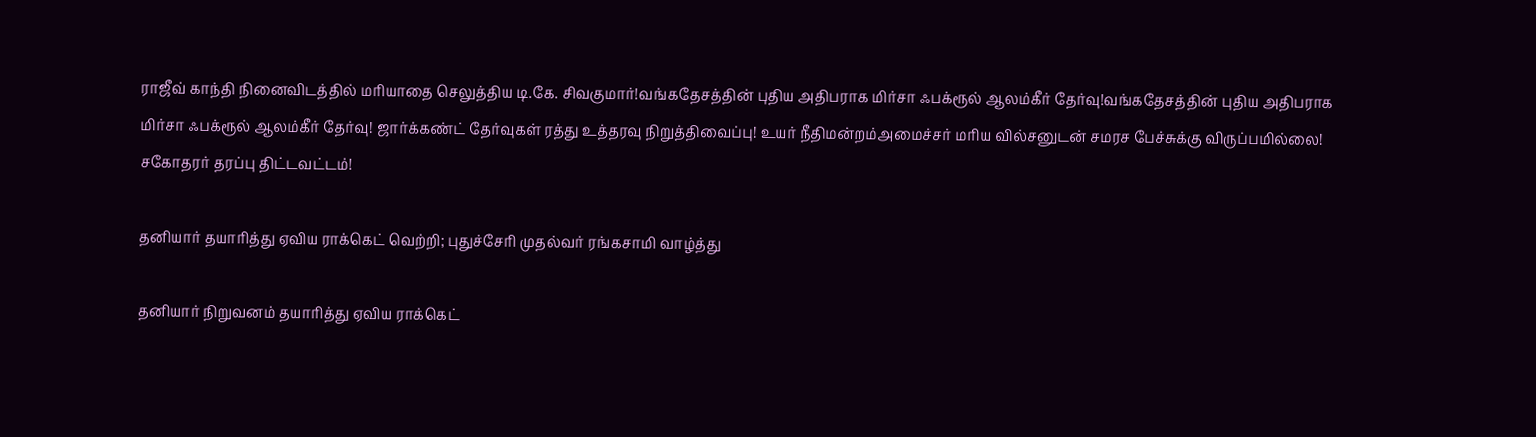ராஜீவ் காந்தி நினைவிடத்தில் மரியாதை செலுத்திய டி.கே. சிவகுமார்!வங்கதேசத்தின் புதிய அதிபராக மிர்சா ஃபக்ரூல் ஆலம்கீர் தேர்வு!வங்கதேசத்தின் புதிய அதிபராக மிர்சா ஃபக்ரூல் ஆலம்கீர் தேர்வு! ஜார்க்கண்ட் தேர்வுகள் ரத்து உத்தரவு நிறுத்திவைப்பு! உயர் நீதிமன்றம்அமைச்சர் மரிய வில்சனுடன் சமரச பேச்சுக்கு விருப்பமில்லை! சகோதரர் தரப்பு திட்டவட்டம்!

தனியார் தயாரித்து ஏவிய ராக்கெட் வெற்றி; புதுச்சேரி முதல்வர் ரங்கசாமி வாழ்த்து

தனியார் நிறுவனம் தயாரித்து ஏவிய ராக்கெட்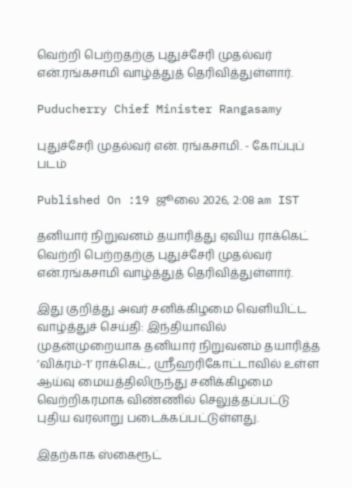வெற்றி பெற்றதற்கு புதுச்சேரி முதல்வர் என்.ரங்கசாமி வாழ்த்துத் தெரிவித்துள்ளார்.

Puducherry Chief Minister Rangasamy

புதுச்சேரி முதல்வர் என். ரங்கசாமி. - கோப்புப் படம்

Published On :19 ஜூலை 2026, 2:08 am IST

தனியார் நிறுவனம் தயாரித்து ஏவிய ராக்கெட் வெற்றி பெற்றதற்கு புதுச்சேரி முதல்வர் என்.ரங்கசாமி வாழ்த்துத் தெரிவித்துள்ளார்.

இது குறித்து அவர் சனிக்கிழமை வெளியிட்ட வாழ்த்துச் செய்தி: இந்தியாவில் முதன்முறையாக தனியார் நிறுவனம் தயாரித்த ’விக்ரம்-1’ ராக்கெட், ஸ்ரீஹரிகோட்டாவில் உள்ள ஆய்வு மையத்திலிருந்து சனிக்கிழமை வெற்றிகரமாக விண்ணில் செலுத்தப்பட்டு புதிய வரலாறு படைக்கப்பட்டுள்ளது.

இதற்காக ஸ்கைரூட்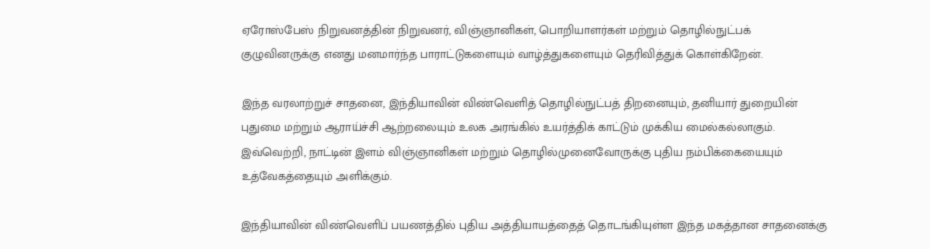ஏரோஸ்பேஸ் நிறுவனத்தின் நிறுவனர், விஞ்ஞானிகள், பொறியாளர்கள் மற்றும் தொழில்நுட்பக் குழுவினருக்கு எனது மனமார்ந்த பாராட்டுகளையும் வாழ்த்துகளையும் தெரிவித்துக் கொள்கிறேன்.

இந்த வரலாற்றுச் சாதனை, இந்தியாவின் விண்வெளித் தொழில்நுட்பத் திறனையும், தனியார் துறையின் புதுமை மற்றும் ஆராய்ச்சி ஆற்றலையும் உலக அரங்கில் உயர்த்திக் காட்டும் முக்கிய மைல்கல்லாகும். இவ்வெற்றி, நாட்டின் இளம் விஞ்ஞானிகள் மற்றும் தொழில்முனைவோருக்கு புதிய நம்பிக்கையையும் உத்வேகத்தையும் அளிக்கும்.

இந்தியாவின் விண்வெளிப் பயணத்தில் புதிய அத்தியாயத்தைத் தொடங்கியுள்ள இந்த மகத்தான சாதனைக்கு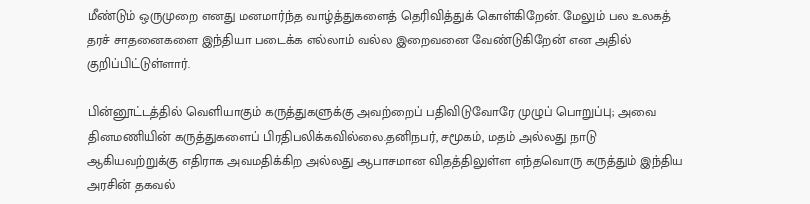மீண்டும் ஒருமுறை எனது மனமார்ந்த வாழ்த்துகளைத் தெரிவித்துக் கொள்கிறேன். மேலும் பல உலகத் தரச் சாதனைகளை இந்தியா படைக்க எல்லாம் வல்ல இறைவனை வேண்டுகிறேன் என அதில் குறிப்பிட்டுள்ளார்.

பின்னூட்டத்தில் வெளியாகும் கருத்துகளுக்கு அவற்றைப் பதிவிடுவோரே முழுப் பொறுப்பு; அவை தினமணியின் கருத்துகளைப் பிரதிபலிக்கவில்லை.தனிநபர், சமூகம், மதம் அல்லது நாடு ஆகியவற்றுக்கு எதிராக அவமதிக்கிற அல்லது ஆபாசமான விதத்திலுள்ள எந்தவொரு கருத்தும் இந்திய அரசின் தகவல்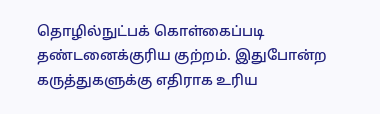தொழில்நுட்பக் கொள்கைப்படி தண்டனைக்குரிய குற்றம். இதுபோன்ற கருத்துகளுக்கு எதிராக உரிய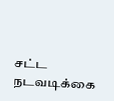சட்ட நடவடிக்கை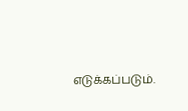எடுக்கப்படும்.